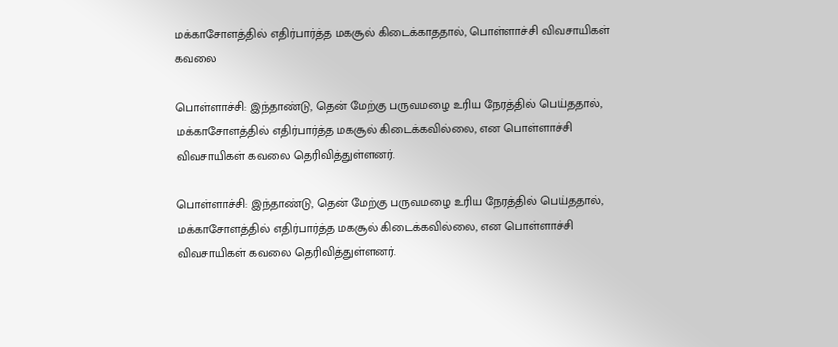மக்காசோளத்தில் எதிர்பார்த்த மகசூல் கிடைக்காததால், பொள்ளாச்சி விவசாயிகள் கவலை

பொள்ளாச்சி: இந்தாண்டு, தென் மேற்கு பருவமழை உரிய நேரத்தில் பெய்ததால், மக்காசோளத்தில் எதிர்பார்த்த மகசூல் கிடைக்கவில்லை, என பொள்ளாச்சி விவசாயிகள் கவலை தெரிவித்துள்ளனர்.

பொள்ளாச்சி: இந்தாண்டு, தென் மேற்கு பருவமழை உரிய நேரத்தில் பெய்ததால், மக்காசோளத்தில் எதிர்பார்த்த மகசூல் கிடைக்கவில்லை, என பொள்ளாச்சி விவசாயிகள் கவலை தெரிவித்துள்ளனர்.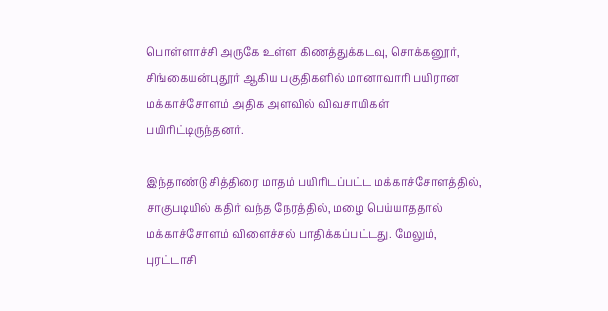பொள்ளாச்சி அருகே உள்ள கிணத்துக்கடவு, சொக்கனூர், சிங்கையன்புதூர் ஆகிய பகுதிகளில் மானாவாரி பயிரான மக்காச்சோளம் அதிக அளவில் விவசாயிகள் பயிரிட்டிருந்தனர்.

இந்தாண்டு சித்திரை மாதம் பயிரிடப்பட்ட மக்காச்சோளத்தில், சாகுபடியில் கதிர் வந்த நேரத்தில், மழை பெய்யாததால் மக்காச்சோளம் விளைச்சல் பாதிக்கப்பட்டது. மேலும், புரட்டாசி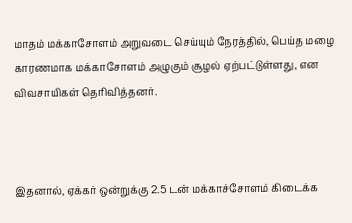மாதம் மக்காசோளம் அறுவடை செய்யும் நேரத்தில், பெய்த மழை காரணமாக மக்காசோளம் அழுகும் சூழல் ஏற்பட்டுள்ளது, என விவசாயிகள் தெரிவித்தனர்.



இதனால், ஏக்கர் ஒன்றுக்கு 2.5 டன் மக்காச்சோளம் கிடைக்க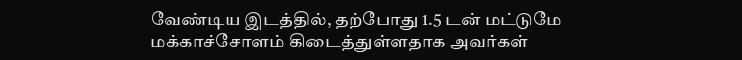வேண்டிய இடத்தில், தற்போது 1.5 டன் மட்டுமே மக்காச்சோளம் கிடைத்துள்ளதாக அவர்கள்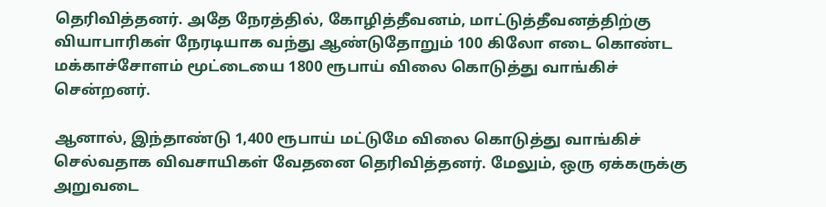தெரிவித்தனர். அதே நேரத்தில், கோழித்தீவனம், மாட்டுத்தீவனத்திற்கு வியாபாரிகள் நேரடியாக வந்து ஆண்டுதோறும் 100 கிலோ எடை கொண்ட மக்காச்சோளம் மூட்டையை 1800 ரூபாய் விலை கொடுத்து வாங்கிச் சென்றனர்.

ஆனால், இந்தாண்டு 1,400 ரூபாய் மட்டுமே விலை கொடுத்து வாங்கிச் செல்வதாக விவசாயிகள் வேதனை தெரிவித்தனர். மேலும், ஒரு ஏக்கருக்கு அறுவடை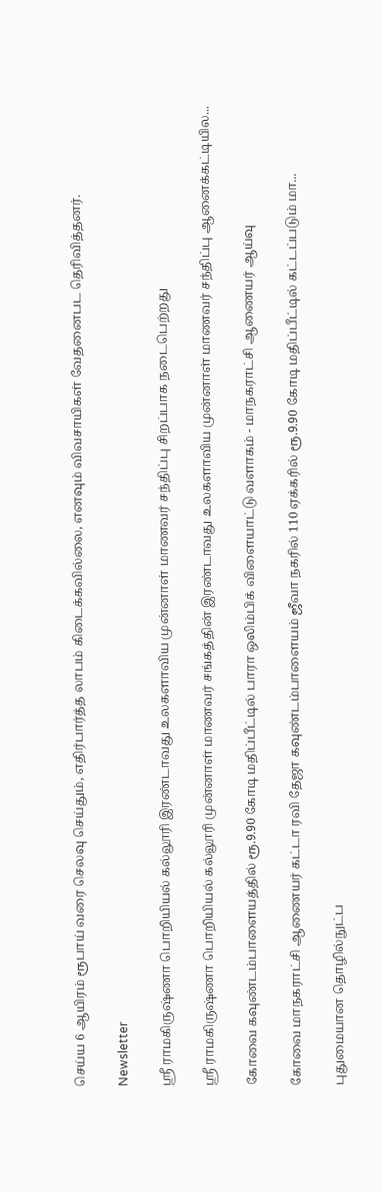செய்ய 6 ஆயிரம் ரூபாய் வரை செலவு செய்தும், எதிர்பார்த்த லாபம் கிடைக்கவில்லை, எனவும் விவசாயிகள் வேதனைபட தெரிவித்தனர்.

Newsletter

ஸ்ரீ ராமகிருஷ்ணா பொறியியல் கல்லூரி இரண்டாவது உலகளாவிய முன்னாள் மாணவர் சந்திப்பு சிறப்பாக நடைபெற்றது

ஸ்ரீ ராமகிருஷ்ணா பொறியியல் கல்லூரி முன்னாள் மாணவர் சங்கத்தின் இரண்டாவது உலகளாவிய முன்னாள் மாணவர் சந்திப்பு ஆனைக்கட்டியில...

கோவை கவுண்டம்பாளையத்தில் ரூ.9.90 கோடி மதிப்பீட்டில் பாரா ஒலிம்பிக் விளையாட்டு வளாகம் - மாநகராட்சி ஆணையர் ஆய்வு

கோவை மாநகராட்சி ஆணையர் கட்டா ரவி தேஜா கவுண்டம்பாளையம் ஜீவா நகரில் 110 ஏக்கரில் ரூ.9.90 கோடி மதிப்பீட்டில் கட்டப்படும் மா...

புதுமையான தொழில்நுட்ப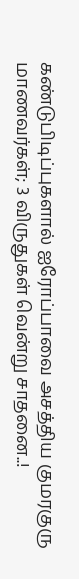கண்டுபிடிப்புகளால் ஐரோப்பாவை அசத்திய குமரகுரு மாணவர்கள்; 3 விருதுகள் வென்று சாதனை..!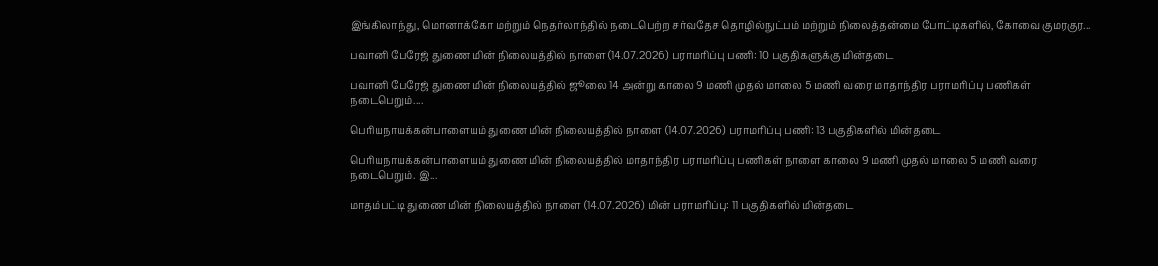இங்கிலாந்து, மொனாக்கோ மற்றும் நெதர்லாந்தில் நடைபெற்ற சர்வதேச தொழில்நுட்பம் மற்றும் நிலைத்தன்மை போட்டிகளில், கோவை குமரகுர...

பவானி பேரேஜ் துணை மின் நிலையத்தில் நாளை (14.07.2026) பராமரிப்பு பணி: 10 பகுதிகளுக்கு மின்தடை

பவானி பேரேஜ் துணை மின் நிலையத்தில் ஜூலை 14 அன்று காலை 9 மணி முதல் மாலை 5 மணி வரை மாதாந்திர பராமரிப்பு பணிகள் நடைபெறும்....

பெரியநாயக்கன்பாளையம் துணை மின் நிலையத்தில் நாளை (14.07.2026) பராமரிப்பு பணி: 13 பகுதிகளில் மின்தடை

பெரியநாயக்கன்பாளையம் துணை மின் நிலையத்தில் மாதாந்திர பராமரிப்பு பணிகள் நாளை காலை 9 மணி முதல் மாலை 5 மணி வரை நடைபெறும். இ...

மாதம்பட்டி துணை மின் நிலையத்தில் நாளை (14.07.2026) மின் பராமரிப்பு: 11 பகுதிகளில் மின்தடை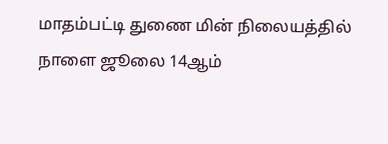மாதம்பட்டி துணை மின் நிலையத்தில் நாளை ஜூலை 14ஆம்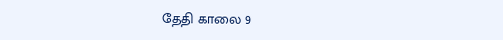தேதி காலை 9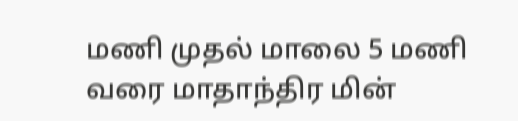மணி முதல் மாலை 5 மணி வரை மாதாந்திர மின்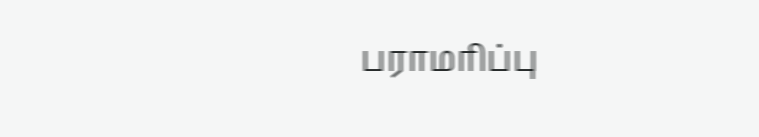பராமரிப்பு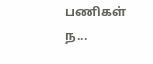பணிகள் ந...